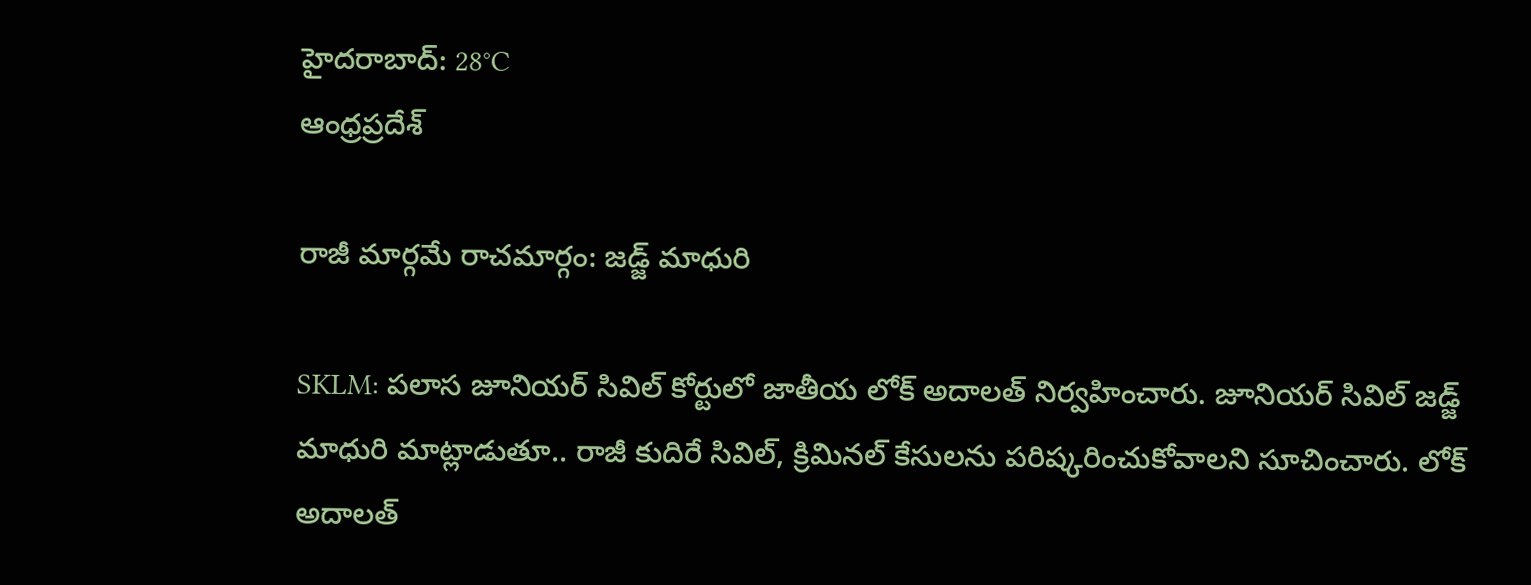హైదరాబాద్: 28°C
ఆంధ్రప్రదేశ్

రాజీ మార్గమే రాచమార్గం: జడ్జ్ మాధురి

SKLM: పలాస జూనియర్‌ సివిల్‌ కోర్టులో జాతీయ లోక్‌ అదాలత్‌ నిర్వహించారు. జూనియర్ సివిల్ జడ్జ్ మాధురి మాట్లాడుతూ.. రాజీ కుదిరే సివిల్‌, క్రిమినల్‌ కేసులను పరిష్కరించుకోవాలని సూచించారు. లోక్‌ అదాలత్‌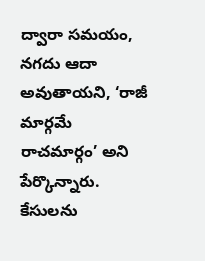ద్వారా సమయం, నగదు ఆదా అవుతాయని, ‘రాజీ మార్గమే రాచమార్గం’ అని పేర్కొన్నారు. కేసులను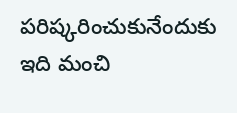పరిష్కరించుకునేందుకు ఇది మంచి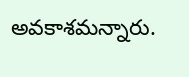అవకాశమన్నారు.